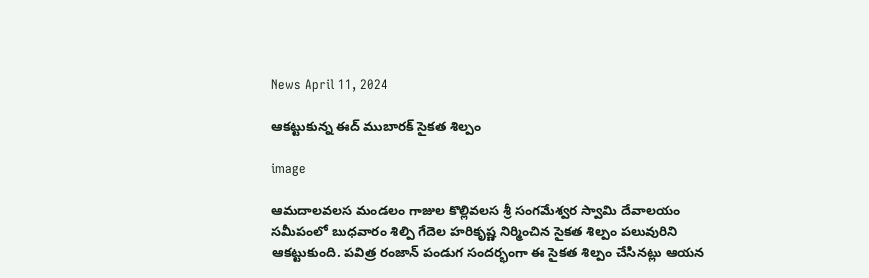News April 11, 2024

ఆకట్టుకున్న ఈద్ ముబారక్ సైకత శిల్పం

image

ఆమదాలవలస మండలం గాజుల కొల్లివలస శ్రీ సంగమేశ్వర స్వామి దేవాలయం సమీపంలో బుధవారం శిల్పి గేదెల హరికృష్ణ నిర్మించిన సైకత శిల్పం పలువురిని ఆకట్టుకుంది. పవిత్ర రంజాన్ పండుగ సందర్భంగా ఈ సైకత శిల్పం చేసినట్లు ఆయన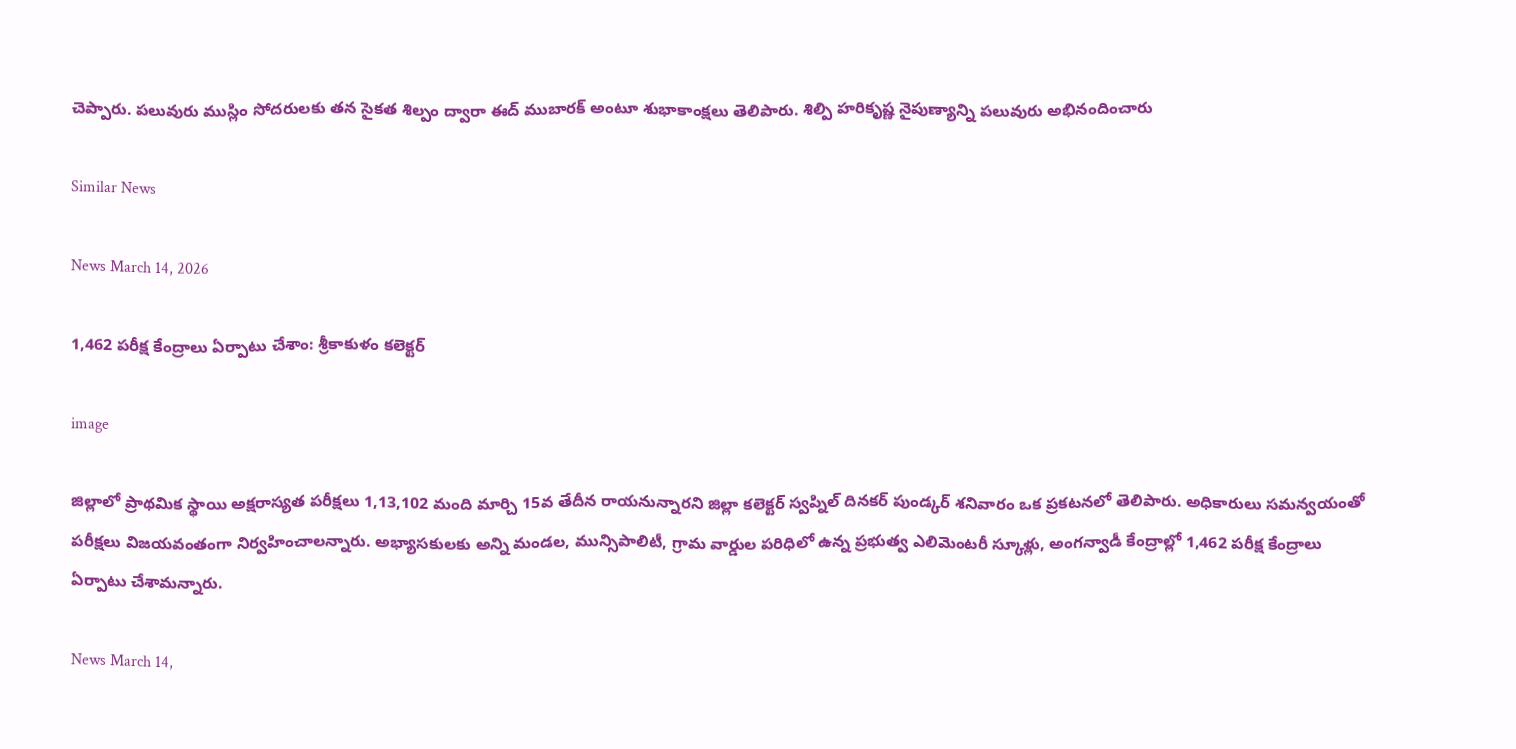చెప్పారు. పలువురు ముస్లిం సోదరులకు తన సైకత శిల్పం ద్వారా ఈద్ ముబారక్ అంటూ శుభాకాంక్షలు తెలిపారు. శిల్పి హరికృష్ణ నైపుణ్యాన్ని పలువురు అభినందించారు

Similar News

News March 14, 2026

1,462 పరీక్ష కేంద్రాలు ఏర్పాటు చేశాం: శ్రీకాకుళం కలెక్టర్

image

జిల్లాలో ప్రాథమిక స్థాయి అక్షరాస్యత పరీక్షలు 1,13,102 మంది మార్చి 15వ తేదీన రాయనున్నారని జిల్లా కలెక్టర్ స్వప్నిల్ దినకర్ పుండ్కర్ శనివారం ఒక ప్రకటనలో తెలిపారు. అధికారులు సమన్వయంతో పరీక్షలు విజయవంతంగా నిర్వహించాలన్నారు. అభ్యాసకులకు అన్ని మండల, మున్సిపాలిటీ, గ్రామ వార్డుల పరిధిలో ఉన్న ప్రభుత్వ ఎలిమెంటరీ స్కూళ్లు, అంగన్వాడీ కేంద్రాల్లో 1,462 పరీక్ష కేంద్రాలు ఏర్పాటు చేశామన్నారు.

News March 14,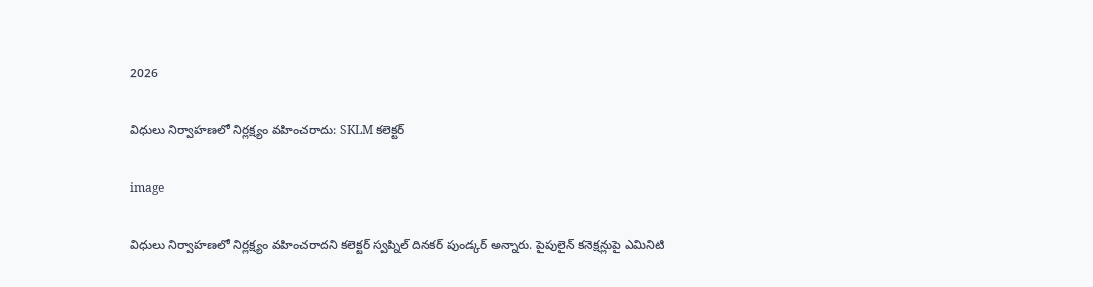2026

విధులు నిర్వాహణలో నిర్లక్ష్యం వహించరాదు: SKLM కలెక్టర్

image

విధులు నిర్వాహణలో నిర్లక్ష్యం వహించరాదని కలెక్టర్ స్వప్నిల్ దినకర్ పుండ్కర్ అన్నారు. పైపులైన్ కనెక్షన్లుపై ఎమినిటి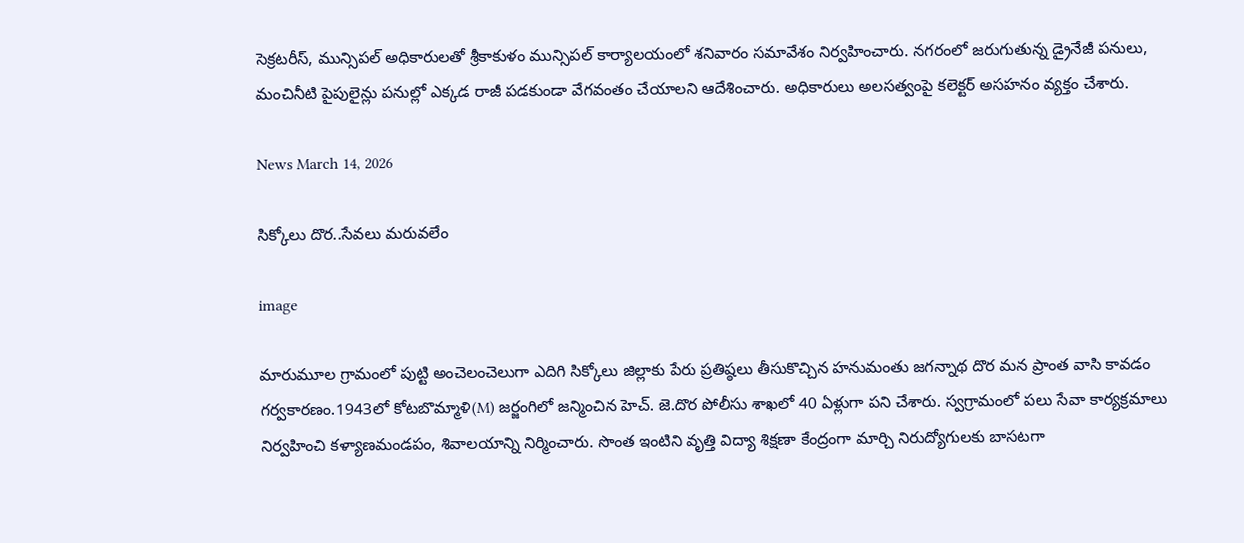సెక్రటరీస్, మున్సిపల్ అధికారులతో శ్రీకాకుళం మున్సిపల్ కార్యాలయంలో శనివారం సమావేశం నిర్వహించారు. నగరంలో జరుగుతున్న డ్రైనేజీ పనులు, మంచినీటి పైపులైన్లు పనుల్లో ఎక్కడ రాజీ పడకుండా వేగవంతం చేయాలని ఆదేశించారు. అధికారులు అలసత్వంపై కలెక్టర్ అసహనం వ్యక్తం చేశారు.

News March 14, 2026

సిక్కోలు దొర..సేవలు మరువలేం

image

మారుమూల గ్రామంలో పుట్టి అంచెలంచెలుగా ఎదిగి సిక్కోలు జిల్లాకు పేరు ప్రతిష్ఠలు తీసుకొచ్చిన హనుమంతు జగన్నాథ దొర మన ప్రాంత వాసి కావడం గర్వకారణం.1943లో కోటబొమ్మాళి(M) జర్జంగిలో జన్మించిన హెచ్. జె.దొర పోలీసు శాఖలో 40 ఏళ్లుగా పని చేశారు. స్వగ్రామంలో పలు సేవా కార్యక్రమాలు నిర్వహించి కళ్యాణమండపం, శివాలయాన్ని నిర్మించారు. సొంత ఇంటిని వృత్తి విద్యా శిక్షణా కేంద్రంగా మార్చి నిరుద్యోగులకు బాసటగా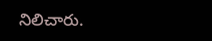నిలిచారు.